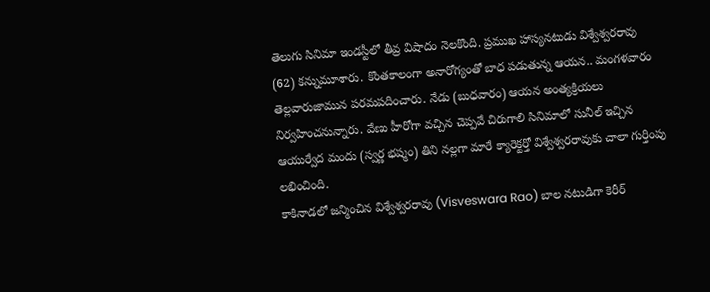తెలుగు సినిమా ఇండస్టీలో తీవ్ర విషాదం నెలకొంది. ప్రముఖ హాస్యనటుడు విశ్వేశ్వరరావు (62) కన్నుమూశారు. కొంతకాలంగా అనారోగ్యంతో బాధ పడుతున్న ఆయన.. మంగళవారం తెల్లవారుజామున పరమపదించారు. నేడు (బుధవారం) ఆయన అంత్యక్రియలు నిర్వహించనున్నారు. వేణు హీరోగా వచ్చిన చెప్పవే చిరుగాలి సినిమాలో సునీల్ ఇచ్చిన ఆయుర్వేద మందు (స్వర్ణ భష్మం) తిని నల్లగా మారే క్యారెక్టర్తో విశ్వేశ్వరరావుకు చాలా గుర్తింపు లభించింది.
కాకినాడలో జన్మించిన విశ్వేశ్వరరావు (Visveswara Rao) బాల నటుడిగా కెరీర్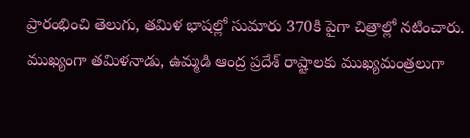ప్రారంభించి తెలుగు, తమిళ భాషల్లో సుమారు 370కి పైగా చిత్రాల్లో నటించారు. ముఖ్యంగా తమిళనాడు, ఉమ్మడి ఆంద్ర ప్రదేశ్ రాష్టాలకు ముఖ్యమంత్రలుగా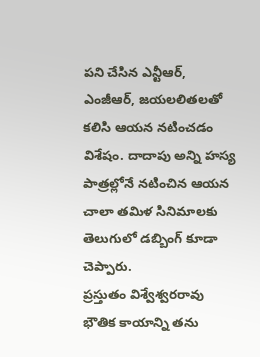పని చేసిన ఎన్టీఆర్, ఎంజీఆర్, జయలలితలతో కలిసి ఆయన నటించడం విశేషం. దాదాపు అన్ని హస్య పాత్రల్లోనే నటించిన ఆయన చాలా తమిళ సినిమాలకు తెలుగులో డబ్బింగ్ కూడా చెప్పారు.
ప్రస్తుతం విశ్వేశ్వరరావు భౌతిక కాయాన్ని తను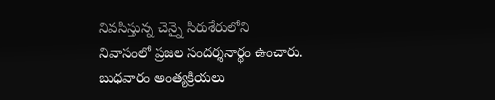నివసిస్తున్న చెన్నై సిరుశేరులోని నివాసంలో ప్రజల సందర్శనార్థం ఉంచారు. బుధవారం అంత్యక్రియలు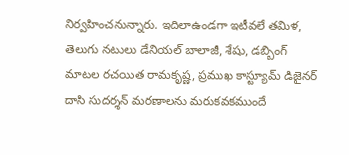నిర్వహించనున్నారు. ఇదిలాఉండగా ఇటీవలే తమిళ, తెలుగు నటులు డేనియల్ బాలాజీ, శేషు, డబ్బింగ్ మాటల రచయిత రామకృష్ణ, ప్రముఖ కాస్ట్యూమ్ డిజైనర్ దాసి సుదర్శన్ మరణాలను మరుకవకముందే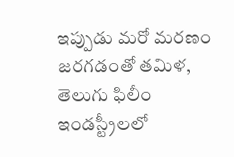ఇప్పుడు మరో మరణం జరగడంతో తమిళ, తెలుగు ఫిలీం ఇండస్ట్రీలలో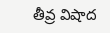తీవ్ర విషాద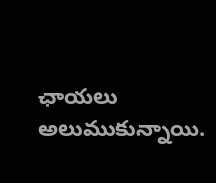ఛాయలు అలుముకున్నాయి.